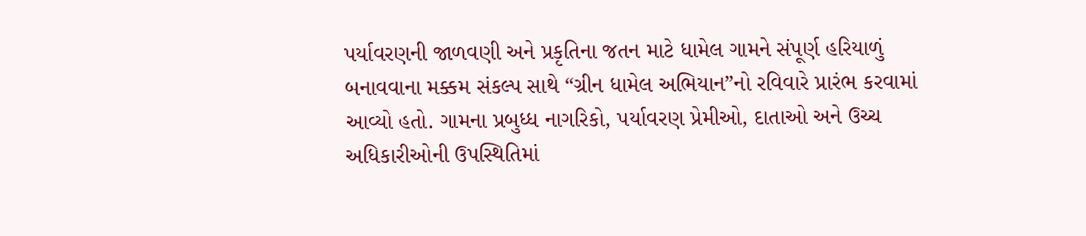પર્યાવરણની જાળવણી અને પ્રકૃતિના જતન માટે ધામેલ ગામને સંપૂર્ણ હરિયાળું બનાવવાના મક્કમ સંકલ્પ સાથે “ગ્રીન ધામેલ અભિયાન”નો રવિવારે પ્રારંભ કરવામાં આવ્યો હતો. ગામના પ્રબુધ્ધ નાગરિકો, પર્યાવરણ પ્રેમીઓ, દાતાઓ અને ઉચ્ચ અધિકારીઓની ઉપસ્થિતિમાં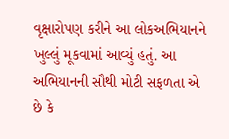વૃક્ષારોપણ કરીને આ લોકઅભિયાનને ખુલ્લું મૂકવામાં આવ્યું હતું. આ અભિયાનની સૌથી મોટી સફળતા એ છે કે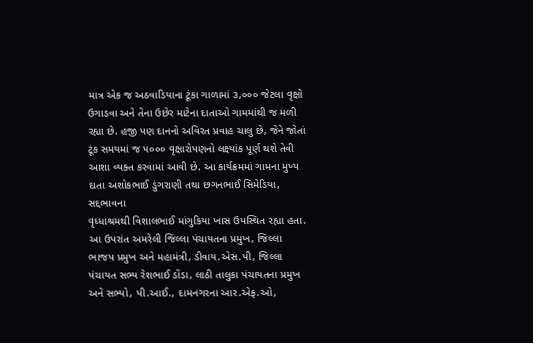માત્ર એક જ અઠવાડિયાના ટૂંકા ગાળામાં ૩,૦૦૦ જેટલા વૃક્ષો ઉગાડવા અને તેના ઉછેર માટેના દાતાઓ ગામમાંથી જ મળી રહ્યા છે. હજી પણ દાનનો અવિરત પ્રવાહ ચાલુ છે, જેને જોતાં ટૂંક સમયમાં જ ૫૦૦૦ વૃક્ષારોપણનો લક્ષ્યાંક પૂર્ણ થશે તેવી આશા વ્યક્ત કરવામાં આવી છે. આ કાર્યક્રમમાં ગામના મુખ્ય દાતા અશોકભાઈ ડુંગરાણી તથા છગનભાઈ સિમેડિયા, સદ્દભાવના
વૃધ્ધાશ્રમથી વિશાલભાઈ માંગુકિયા ખાસ ઉપસ્થિત રહ્યા હતા. આ ઉપરાંત અમરેલી જિલ્લા પંચાયતના પ્રમુખ, જિલ્લા ભાજપ પ્રમુખ અને મહામંત્રી, ડીવાય.એસ.પી, જિલ્લા પંચાયત સભ્ય રેશભાઈ ડોંડા, લાઠી તાલુકા પંચાયતના પ્રમુખ અને સભ્યો, પી.આઈ., દામનગરના આર.એફ.ઓ,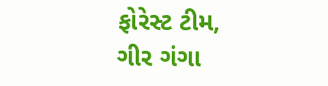ફોરેસ્ટ ટીમ, ગીર ગંગા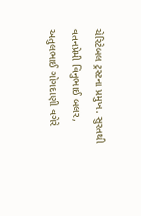ચેરિટેબલ ટ્રસ્ટના પ્રમુખ. સુરતથી વતનપ્રેમી વિનુભાઈ બલર, અતુલભાઈ ગોગદાણી વગેરે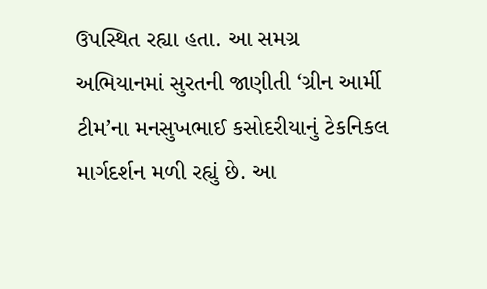ઉપસ્થિત રહ્યા હતા. આ સમગ્ર અભિયાનમાં સુરતની જાણીતી ‘ગ્રીન આર્મી ટીમ’ના મનસુખભાઈ કસોદરીયાનું ટેકનિકલ માર્ગદર્શન મળી રહ્યું છે. આ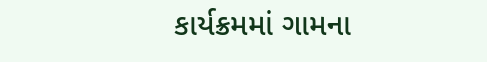કાર્યક્રમમાં ગામના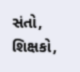સંતો, શિક્ષકો,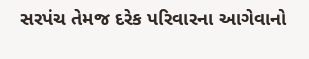સરપંચ તેમજ દરેક પરિવારના આગેવાનો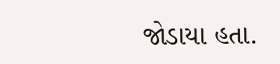જોડાયા હતા.